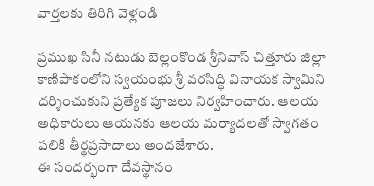వార్తలకు తిరిగి వెళ్లండి

ప్రముఖ సినీ నటుడు బెల్లంకొండ శ్రీనివాస్ చిత్తూరు జిల్లా కాణిపాకంలోని స్వయంభు శ్రీ వరసిద్ధి వినాయక స్వామిని దర్శించుకుని ప్రత్యేక పూజలు నిర్వహించారు. ఆలయ అధికారులు ఆయనకు ఆలయ మర్యాదలతో స్వాగతం పలికి తీర్థప్రసాదాలు అందజేశారు.
ఈ సందర్భంగా దేవస్థానం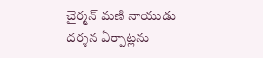చైర్మన్ మణి నాయుడు దర్శన ఏర్పాట్లను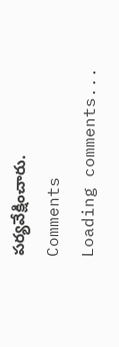పర్యవేక్షించారు.
Comments
Loading comments...